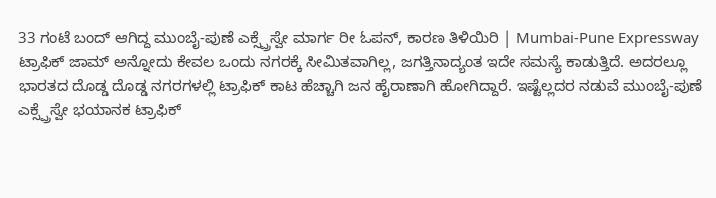33 ಗಂಟೆ ಬಂದ್ ಆಗಿದ್ದ ಮುಂಬೈ-ಪುಣೆ ಎಕ್ಸ್ಪ್ರೆಸ್ವೇ ಮಾರ್ಗ ರೀ ಓಪನ್, ಕಾರಣ ತಿಳಿಯಿರಿ | Mumbai-Pune Expressway
ಟ್ರಾಫಿಕ್ ಜಾಮ್ ಅನ್ನೋದು ಕೇವಲ ಒಂದು ನಗರಕ್ಕೆ ಸೀಮಿತವಾಗಿಲ್ಲ, ಜಗತ್ತಿನಾದ್ಯಂತ ಇದೇ ಸಮಸ್ಯೆ ಕಾಡುತ್ತಿದೆ. ಅದರಲ್ಲೂ ಭಾರತದ ದೊಡ್ಡ ದೊಡ್ಡ ನಗರಗಳಲ್ಲಿ ಟ್ರಾಫಿಕ್ ಕಾಟ ಹೆಚ್ಚಾಗಿ ಜನ ಹೈರಾಣಾಗಿ ಹೋಗಿದ್ದಾರೆ. ಇಷ್ಟೆಲ್ಲದರ ನಡುವೆ ಮುಂಬೈ-ಪುಣೆ ಎಕ್ಸ್ಪ್ರೆಸ್ವೇ ಭಯಾನಕ ಟ್ರಾಫಿಕ್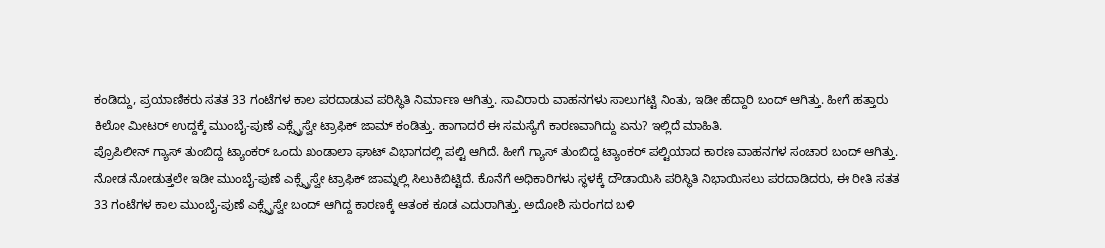ಕಂಡಿದ್ದು, ಪ್ರಯಾಣಿಕರು ಸತತ 33 ಗಂಟೆಗಳ ಕಾಲ ಪರದಾಡುವ ಪರಿಸ್ಥಿತಿ ನಿರ್ಮಾಣ ಆಗಿತ್ತು. ಸಾವಿರಾರು ವಾಹನಗಳು ಸಾಲುಗಟ್ಟಿ ನಿಂತು, ಇಡೀ ಹೆದ್ದಾರಿ ಬಂದ್ ಆಗಿತ್ತು. ಹೀಗೆ ಹತ್ತಾರು ಕಿಲೋ ಮೀಟರ್ ಉದ್ದಕ್ಕೆ ಮುಂಬೈ-ಪುಣೆ ಎಕ್ಸ್ಪ್ರೆಸ್ವೇ ಟ್ರಾಫಿಕ್ ಜಾಮ್ ಕಂಡಿತ್ತು. ಹಾಗಾದರೆ ಈ ಸಮಸ್ಯೆಗೆ ಕಾರಣವಾಗಿದ್ದು ಏನು? ಇಲ್ಲಿದೆ ಮಾಹಿತಿ.
ಪ್ರೊಪಿಲೀನ್ ಗ್ಯಾಸ್ ತುಂಬಿದ್ದ ಟ್ಯಾಂಕರ್ ಒಂದು ಖಂಡಾಲಾ ಘಾಟ್ ವಿಭಾಗದಲ್ಲಿ ಪಲ್ಟಿ ಆಗಿದೆ. ಹೀಗೆ ಗ್ಯಾಸ್ ತುಂಬಿದ್ದ ಟ್ಯಾಂಕರ್ ಪಲ್ಟಿಯಾದ ಕಾರಣ ವಾಹನಗಳ ಸಂಚಾರ ಬಂದ್ ಆಗಿತ್ತು. ನೋಡ ನೋಡುತ್ತಲೇ ಇಡೀ ಮುಂಬೈ-ಪುಣೆ ಎಕ್ಸ್ಪ್ರೆಸ್ವೇ ಟ್ರಾಫಿಕ್ ಜಾಮ್ನಲ್ಲಿ ಸಿಲುಕಿಬಿಟ್ಟಿದೆ. ಕೊನೆಗೆ ಅಧಿಕಾರಿಗಳು ಸ್ಥಳಕ್ಕೆ ದೌಡಾಯಿಸಿ ಪರಿಸ್ಥಿತಿ ನಿಭಾಯಿಸಲು ಪರದಾಡಿದರು, ಈ ರೀತಿ ಸತತ 33 ಗಂಟೆಗಳ ಕಾಲ ಮುಂಬೈ-ಪುಣೆ ಎಕ್ಸ್ಪ್ರೆಸ್ವೇ ಬಂದ್ ಆಗಿದ್ದ ಕಾರಣಕ್ಕೆ ಆತಂಕ ಕೂಡ ಎದುರಾಗಿತ್ತು. ಅದೋಶಿ ಸುರಂಗದ ಬಳಿ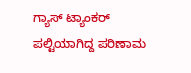ಗ್ಯಾಸ್ ಟ್ಯಾಂಕರ್ ಪಲ್ಟಿಯಾಗಿದ್ದ ಪರಿಣಾಮ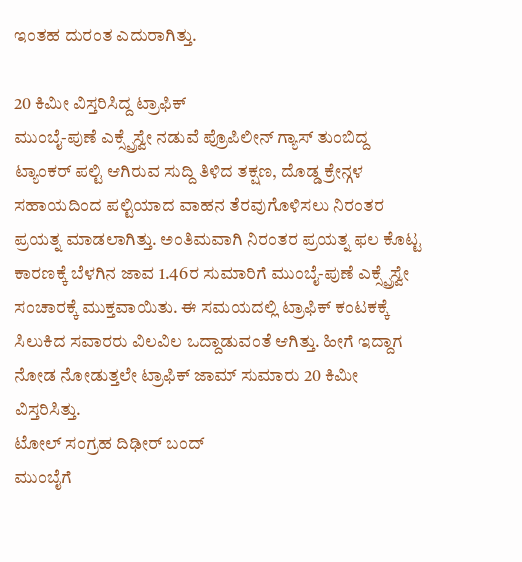ಇಂತಹ ದುರಂತ ಎದುರಾಗಿತ್ತು.

20 ಕಿಮೀ ವಿಸ್ತರಿಸಿದ್ದ ಟ್ರಾಫಿಕ್
ಮುಂಬೈ-ಪುಣೆ ಎಕ್ಸ್ಪ್ರೆಸ್ವೇ ನಡುವೆ ಪ್ರೊಪಿಲೀನ್ ಗ್ಯಾಸ್ ತುಂಬಿದ್ದ ಟ್ಯಾಂಕರ್ ಪಲ್ಟಿ ಆಗಿರುವ ಸುದ್ದಿ ತಿಳಿದ ತಕ್ಷಣ, ದೊಡ್ಡ ಕ್ರೇನ್ಗಳ ಸಹಾಯದಿಂದ ಪಲ್ಟಿಯಾದ ವಾಹನ ತೆರವುಗೊಳಿಸಲು ನಿರಂತರ ಪ್ರಯತ್ನ ಮಾಡಲಾಗಿತ್ತು. ಅಂತಿಮವಾಗಿ ನಿರಂತರ ಪ್ರಯತ್ನ ಫಲ ಕೊಟ್ಟ ಕಾರಣಕ್ಕೆ ಬೆಳಗಿನ ಜಾವ 1.46ರ ಸುಮಾರಿಗೆ ಮುಂಬೈ-ಪುಣೆ ಎಕ್ಸ್ಪ್ರೆಸ್ವೇ ಸಂಚಾರಕ್ಕೆ ಮುಕ್ತವಾಯಿತು. ಈ ಸಮಯದಲ್ಲಿ ಟ್ರಾಫಿಕ್ ಕಂಟಕಕ್ಕೆ ಸಿಲುಕಿದ ಸವಾರರು ವಿಲವಿಲ ಒದ್ದಾಡುವಂತೆ ಆಗಿತ್ತು. ಹೀಗೆ ಇದ್ದಾಗ ನೋಡ ನೋಡುತ್ತಲೇ ಟ್ರಾಫಿಕ್ ಜಾಮ್ ಸುಮಾರು 20 ಕಿಮೀ ವಿಸ್ತರಿಸಿತ್ತು.
ಟೋಲ್ ಸಂಗ್ರಹ ದಿಢೀರ್ ಬಂದ್
ಮುಂಬೈಗೆ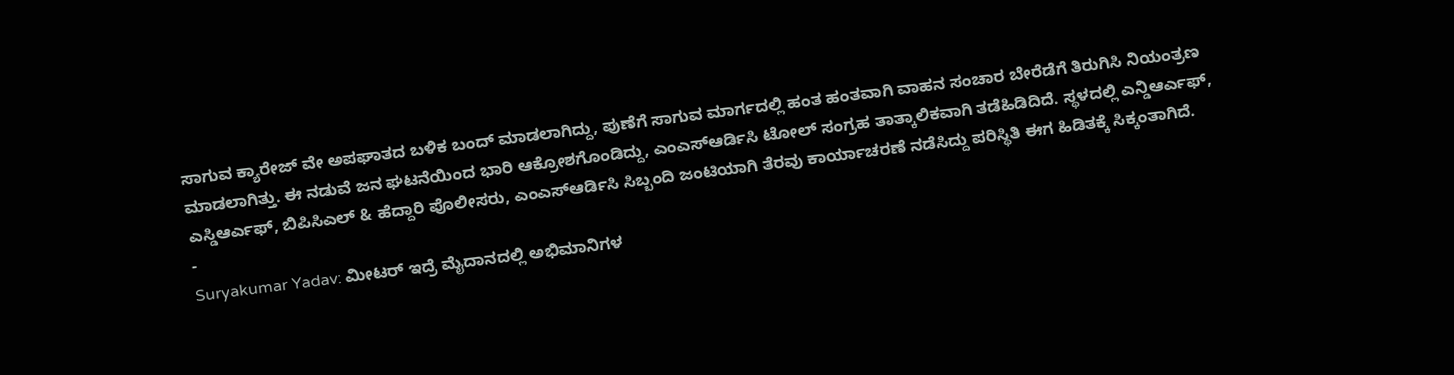ಸಾಗುವ ಕ್ಯಾರೇಜ್ ವೇ ಅಪಘಾತದ ಬಳಿಕ ಬಂದ್ ಮಾಡಲಾಗಿದ್ದು, ಪುಣೆಗೆ ಸಾಗುವ ಮಾರ್ಗದಲ್ಲಿ ಹಂತ ಹಂತವಾಗಿ ವಾಹನ ಸಂಚಾರ ಬೇರೆಡೆಗೆ ತಿರುಗಿಸಿ ನಿಯಂತ್ರಣ ಮಾಡಲಾಗಿತ್ತು. ಈ ನಡುವೆ ಜನ ಘಟನೆಯಿಂದ ಭಾರಿ ಆಕ್ರೋಶಗೊಂಡಿದ್ದು, ಎಂಎಸ್ಆರ್ಡಿಸಿ ಟೋಲ್ ಸಂಗ್ರಹ ತಾತ್ಕಾಲಿಕವಾಗಿ ತಡೆಹಿಡಿದಿದೆ. ಸ್ಥಳದಲ್ಲಿ ಎನ್ಡಿಆರ್ಎಫ್, ಎಸ್ಡಿಆರ್ಎಫ್, ಬಿಪಿಸಿಎಲ್ & ಹೆದ್ದಾರಿ ಪೊಲೀಸರು, ಎಂಎಸ್ಆರ್ಡಿಸಿ ಸಿಬ್ಬಂದಿ ಜಂಟಿಯಾಗಿ ತೆರವು ಕಾರ್ಯಾಚರಣೆ ನಡೆಸಿದ್ದು ಪರಿಸ್ಥಿತಿ ಈಗ ಹಿಡಿತಕ್ಕೆ ಸಿಕ್ಕಂತಾಗಿದೆ.
-
Suryakumar Yadav: ಮೀಟರ್ ಇದ್ರೆ ಮೈದಾನದಲ್ಲಿ ಅಭಿಮಾನಿಗಳ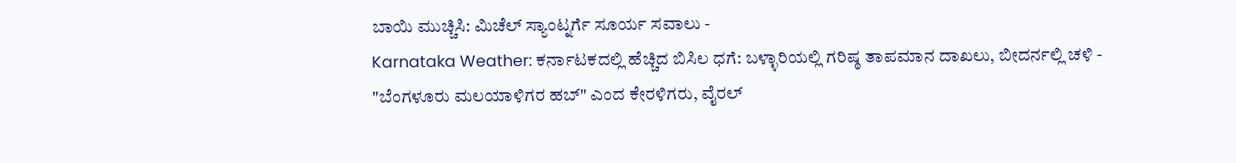ಬಾಯಿ ಮುಚ್ಚಿಸಿ: ಮಿಚೆಲ್ ಸ್ಯಾಂಟ್ನರ್ಗೆ ಸೂರ್ಯ ಸವಾಲು -
Karnataka Weather: ಕರ್ನಾಟಕದಲ್ಲಿ ಹೆಚ್ಚಿದ ಬಿಸಿಲ ಧಗೆ: ಬಳ್ಳಾರಿಯಲ್ಲಿ ಗರಿಷ್ಠ ತಾಪಮಾನ ದಾಖಲು, ಬೀದರ್ನಲ್ಲಿ ಚಳಿ -
"ಬೆಂಗಳೂರು ಮಲಯಾಳಿಗರ ಹಬ್" ಎಂದ ಕೇರಳಿಗರು, ವೈರಲ್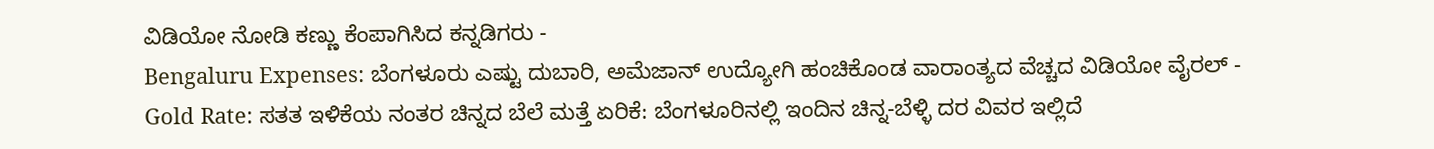ವಿಡಿಯೋ ನೋಡಿ ಕಣ್ಣು ಕೆಂಪಾಗಿಸಿದ ಕನ್ನಡಿಗರು -
Bengaluru Expenses: ಬೆಂಗಳೂರು ಎಷ್ಟು ದುಬಾರಿ, ಅಮೆಜಾನ್ ಉದ್ಯೋಗಿ ಹಂಚಿಕೊಂಡ ವಾರಾಂತ್ಯದ ವೆಚ್ಚದ ವಿಡಿಯೋ ವೈರಲ್ -
Gold Rate: ಸತತ ಇಳಿಕೆಯ ನಂತರ ಚಿನ್ನದ ಬೆಲೆ ಮತ್ತೆ ಏರಿಕೆ: ಬೆಂಗಳೂರಿನಲ್ಲಿ ಇಂದಿನ ಚಿನ್ನ-ಬೆಳ್ಳಿ ದರ ವಿವರ ಇಲ್ಲಿದೆ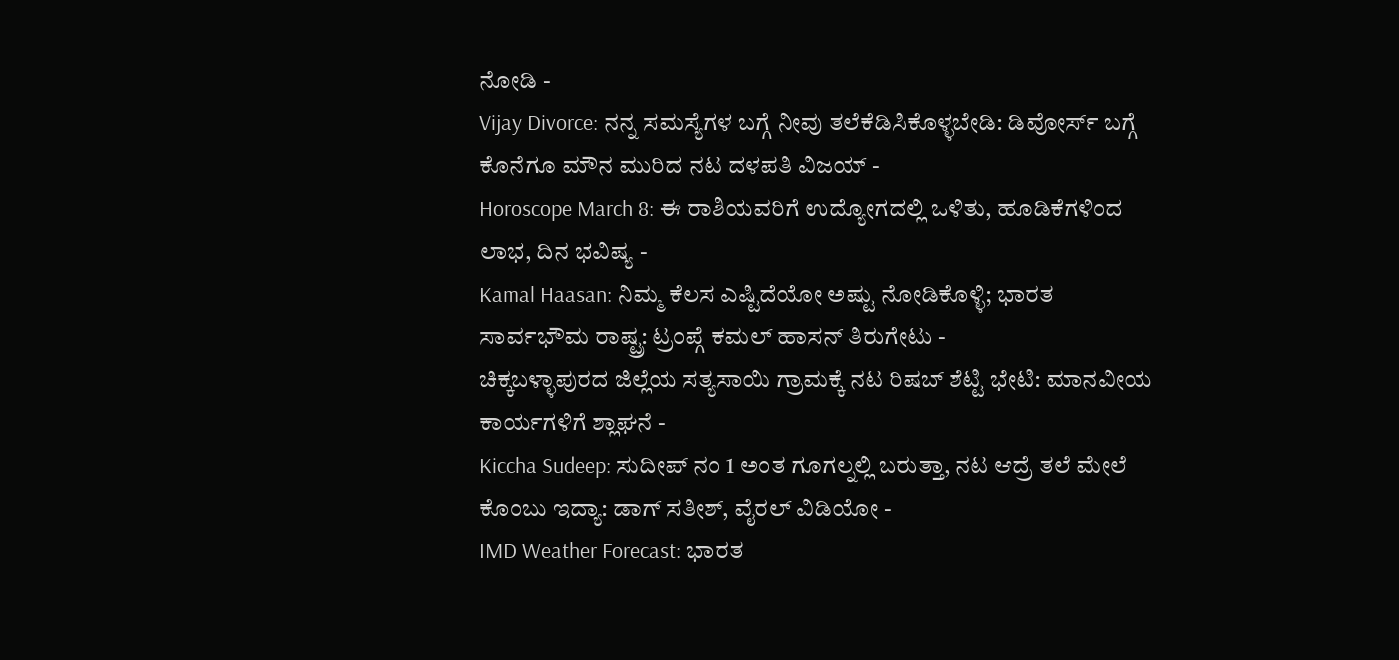ನೋಡಿ -
Vijay Divorce: ನನ್ನ ಸಮಸ್ಯೆಗಳ ಬಗ್ಗೆ ನೀವು ತಲೆಕೆಡಿಸಿಕೊಳ್ಳಬೇಡಿ: ಡಿವೋರ್ಸ್ ಬಗ್ಗೆ ಕೊನೆಗೂ ಮೌನ ಮುರಿದ ನಟ ದಳಪತಿ ವಿಜಯ್ -
Horoscope March 8: ಈ ರಾಶಿಯವರಿಗೆ ಉದ್ಯೋಗದಲ್ಲಿ ಒಳಿತು, ಹೂಡಿಕೆಗಳಿಂದ ಲಾಭ, ದಿನ ಭವಿಷ್ಯ -
Kamal Haasan: ನಿಮ್ಮ ಕೆಲಸ ಎಷ್ಟಿದೆಯೋ ಅಷ್ಟು ನೋಡಿಕೊಳ್ಳಿ; ಭಾರತ ಸಾರ್ವಭೌಮ ರಾಷ್ಟ್ರ: ಟ್ರಂಪ್ಗೆ ಕಮಲ್ ಹಾಸನ್ ತಿರುಗೇಟು -
ಚಿಕ್ಕಬಳ್ಳಾಪುರದ ಜಿಲ್ಲೆಯ ಸತ್ಯಸಾಯಿ ಗ್ರಾಮಕ್ಕೆ ನಟ ರಿಷಬ್ ಶೆಟ್ಟಿ ಭೇಟಿ: ಮಾನವೀಯ ಕಾರ್ಯಗಳಿಗೆ ಶ್ಲಾಘನೆ -
Kiccha Sudeep: ಸುದೀಪ್ ನಂ 1 ಅಂತ ಗೂಗಲ್ನಲ್ಲಿ ಬರುತ್ತಾ, ನಟ ಆದ್ರೆ ತಲೆ ಮೇಲೆ ಕೊಂಬು ಇದ್ಯಾ: ಡಾಗ್ ಸತೀಶ್, ವೈರಲ್ ವಿಡಿಯೋ -
IMD Weather Forecast: ಭಾರತ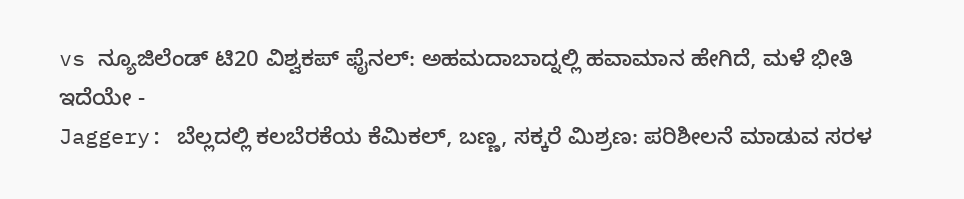vs ನ್ಯೂಜಿಲೆಂಡ್ ಟಿ20 ವಿಶ್ವಕಪ್ ಫೈನಲ್: ಅಹಮದಾಬಾದ್ನಲ್ಲಿ ಹವಾಮಾನ ಹೇಗಿದೆ, ಮಳೆ ಭೀತಿ ಇದೆಯೇ -
Jaggery: ಬೆಲ್ಲದಲ್ಲಿ ಕಲಬೆರಕೆಯ ಕೆಮಿಕಲ್, ಬಣ್ಣ, ಸಕ್ಕರೆ ಮಿಶ್ರಣ: ಪರಿಶೀಲನೆ ಮಾಡುವ ಸರಳ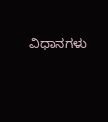ವಿಧಾನಗಳು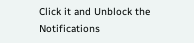Click it and Unblock the Notifications